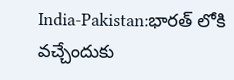India-Pakistan:భారత్‌ లోకి వచ్చేందుకు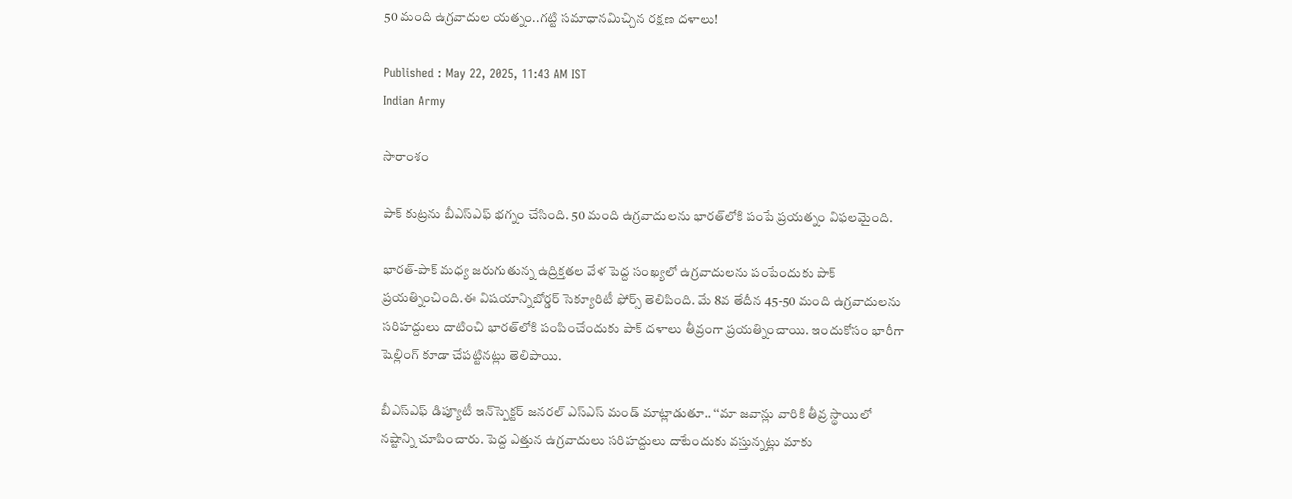50 మంది ఉగ్రవాదుల యత్నం..గట్టి సమాధానమిచ్చిన రక్షణ దళాలు!

Published : May 22, 2025, 11:43 AM IST
Indian Army

సారాంశం

పాక్‌ కుట్రను బీఎస్‌ఎఫ్‌ భగ్నం చేసింది. 50 మంది ఉగ్రవాదులను భారత్‌లోకి పంపే ప్రయత్నం విఫలమైంది.

భారత్‌-పాక్‌ మధ్య జరుగుతున్న ఉద్రిక్తతల వేళ పెద్ద సంఖ్యలో ఉగ్రవాదులను పంపేందుకు పాక్‌ ప్రయత్నించింది.ఈ విషయాన్నిబోర్డర్‌ సెక్యూరిటీ ఫోర్స్‌ తెలిపింది. మే 8వ తేదీన 45-50 మంది ఉగ్రవాదులను సరిహద్దులు దాటించి భారత్‌లోకి పంపించేందుకు పాక్‌ దళాలు తీవ్రంగా ప్రయత్నించాయి. ఇందుకోసం భారీగా షెల్లింగ్‌ కూడా చేపట్టినట్లు తెలిపాయి.

బీఎస్‌ఎఫ్‌ డిప్యూటీ ఇన్‌స్పెక్టర్‌ జనరల్‌ ఎస్‌ఎస్‌ మండ్‌ మాట్లాడుతూ.. ‘‘మా జవాన్లు వారికి తీవ్ర స్థాయిలో నష్టాన్ని చూపించారు. పెద్ద ఎత్తున ఉగ్రవాదులు సరిహద్దులు దాటేందుకు వస్తున్నట్లు మాకు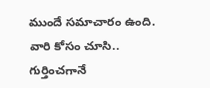ముందే సమాచారం ఉంది. వారి కోసం చూసి.. గుర్తించగానే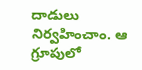దాడులు నిర్వహించాం. ఆ గ్రూపులో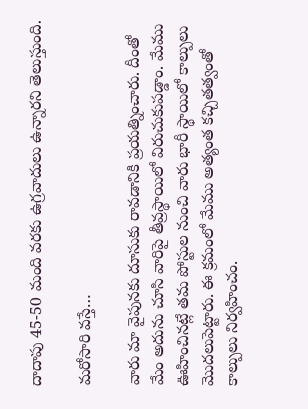దాదాపు 45-50 మంది వరకు ఉగ్రవాదులు ఉన్నారని తెలుస్తుంది.

మరోసారి వస్తే…

వారు మా వైపునకు దూసుకు రావడానికి ప్రయత్నించారు. దీంతో మేం అదును చూసి వారిపై తీవ్రస్థాయిలో విరుచుకుపడ్డాం. మేము ఊహించినట్లే తమ పోస్టుల నుంచి వారు భారీ స్థాయిలో కాల్పులు మొదలుపెట్టారు. ఈ క్రమంలో మేము అత్యంత కచ్చితత్వంతో కాల్పులు నిర్వహించం.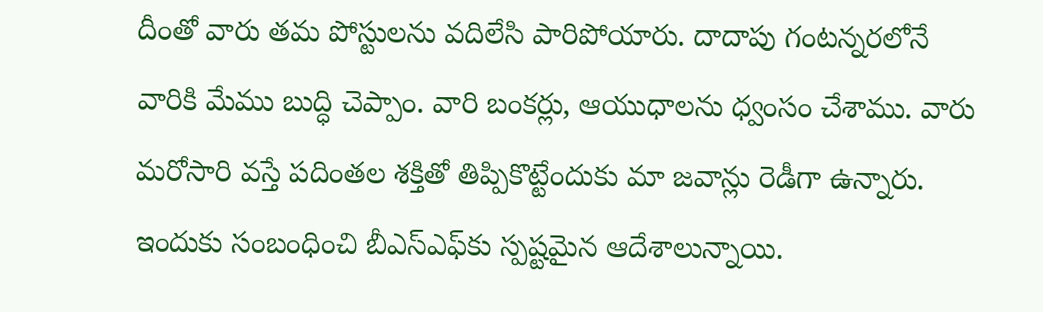దీంతో వారు తమ పోస్టులను వదిలేసి పారిపోయారు. దాదాపు గంటన్నరలోనే వారికి మేము బుద్ధి చెప్పాం. వారి బంకర్లు, ఆయుధాలను ధ్వంసం చేశాము. వారు మరోసారి వస్తే పదింతల శక్తితో తిప్పికొట్టేందుకు మా జవాన్లు రెడీగా ఉన్నారు. ఇందుకు సంబంధించి బీఎస్‌ఎఫ్‌కు స్పష్టమైన ఆదేశాలున్నాయి.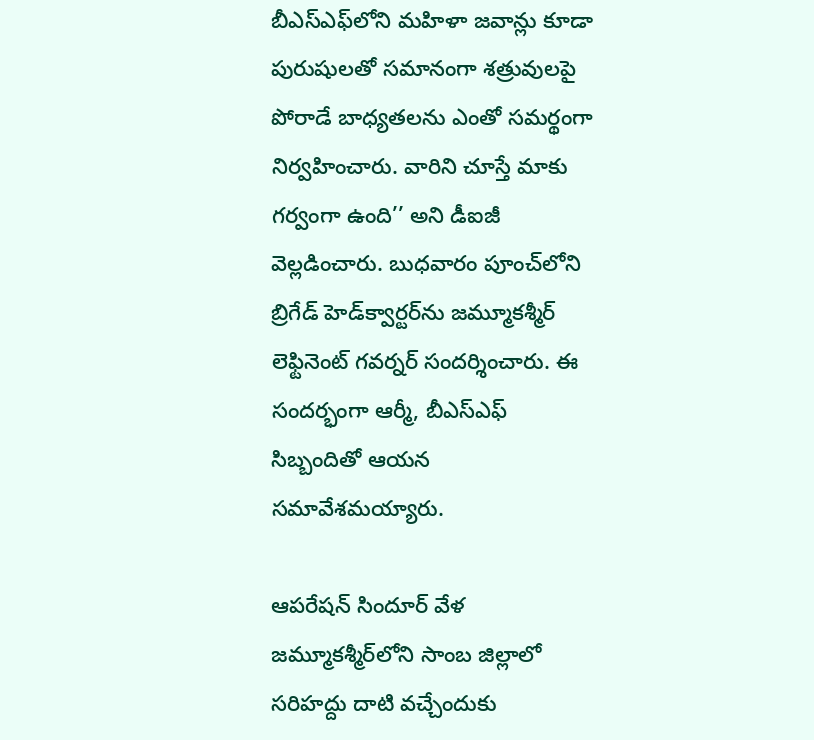బీఎస్‌ఎఫ్‌లోని మహిళా జవాన్లు కూడా పురుషులతో సమానంగా శత్రువులపై పోరాడే బాధ్యతలను ఎంతో సమర్థంగా నిర్వహించారు. వారిని చూస్తే మాకు గర్వంగా ఉంది’’ అని డీఐజీ వెల్లడించారు. బుధవారం పూంచ్‌లోని బ్రిగేడ్‌ హెడ్‌క్వార్టర్‌ను జమ్మూకశ్మీర్‌ లెఫ్టినెంట్‌ గవర్నర్‌ సందర్శించారు. ఈ సందర్భంగా ఆర్మీ, బీఎస్‌ఎఫ్‌ సిబ్బందితో ఆయన సమావేశమయ్యారు.

ఆపరేషన్‌ సిందూర్‌ వేళ జమ్మూకశ్మీర్‌లోని సాంబ జిల్లాలో సరిహద్దు దాటి వచ్చేందుకు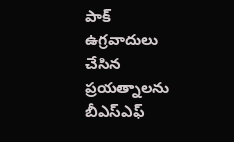పాక్‌ ఉగ్రవాదులు చేసిన ప్రయత్నాలను బీఎస్‌ఎఫ్‌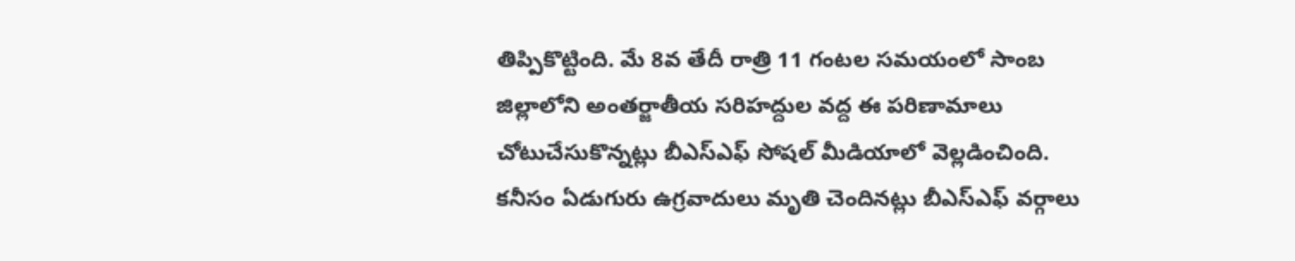తిప్పికొట్టింది. మే 8వ తేదీ రాత్రి 11 గంటల సమయంలో సాంబ జిల్లాలోని అంతర్జాతీయ సరిహద్దుల వద్ద ఈ పరిణామాలు చోటుచేసుకొన్నట్లు బీఎస్ఎఫ్‌ సోషల్‌ మీడియాలో వెల్లడించింది. కనీసం ఏడుగురు ఉగ్రవాదులు మృతి చెందినట్లు బీఎస్‌ఎఫ్‌ వర్గాలు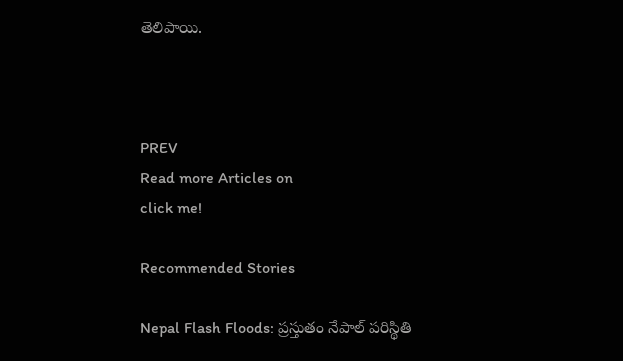తెలిపాయి.



PREV
Read more Articles on
click me!

Recommended Stories

Nepal Flash Floods: ప్రస్తుతం నేపాల్ పరిస్థితి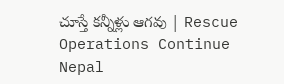చూస్తే కన్నీళ్లు ఆగవు | Rescue Operations Continue
Nepal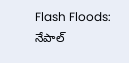Flash Floods: నేపాల్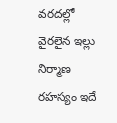వరదల్లో వైరలైన ఇల్లు నిర్మాణ రహస్యం ఇదే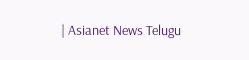| Asianet News Telugu